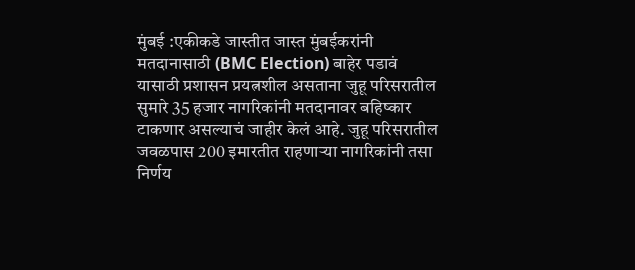मुंबई :एकीकडे जास्तीत जास्त मुंबईकरांनी मतदानासाठी (BMC Election) बाहेर पडावं यासाठी प्रशासन प्रयत्नशील असताना जुहू परिसरातील सुमारे 35 हजार नागरिकांनी मतदानावर बहिष्कार टाकणार असल्याचं जाहीर केलं आहे. जुहू परिसरातील जवळपास 200 इमारतीत राहणाऱ्या नागरिकांनी तसा निर्णय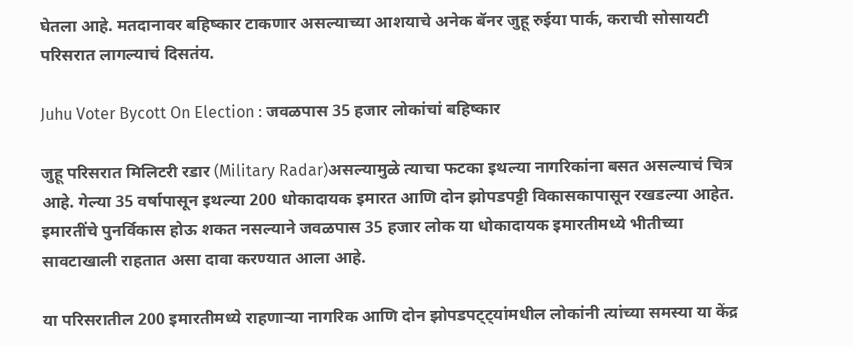घेतला आहे. मतदानावर बहिष्कार टाकणार असल्याच्या आशयाचे अनेक बॅनर जुहू रुईया पार्क, कराची सोसायटी परिसरात लागल्याचं दिसतंय.

Juhu Voter Bycott On Election : जवळपास 35 हजार लोकांचां बहिष्कार

जुहू परिसरात मिलिटरी रडार (Military Radar)असल्यामुळे त्याचा फटका इथल्या नागरिकांना बसत असल्याचं चित्र आहे. गेल्या 35 वर्षापासून इथल्या 200 धोकादायक इमारत आणि दोन झोपडपट्टी विकासकापासून रखडल्या आहेत. इमारतींचे पुनर्विकास होऊ शकत नसल्याने जवळपास 35 हजार लोक या धोकादायक इमारतीमध्ये भीतीच्या सावटाखाली राहतात असा दावा करण्यात आला आहे.

या परिसरातील 200 इमारतीमध्ये राहणाऱ्या नागरिक आणि दोन झोपडपट्ट्यांमधील लोकांनी त्यांच्या समस्या या केंद्र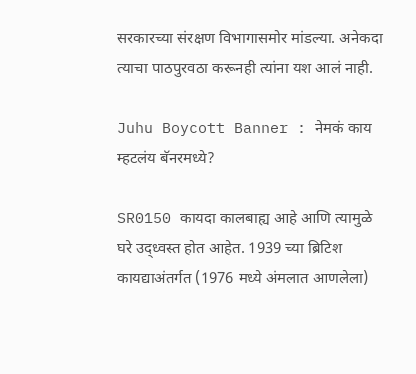सरकारच्या संरक्षण विभागासमोर मांडल्या. अनेकदा त्याचा पाठपुरवठा करूनही त्यांना यश आलं नाही.

Juhu Boycott Banner : नेमकं काय म्हटलंय बॅनरमध्ये?

SR0150 कायदा कालबाह्य आहे आणि त्यामुळे घरे उद्ध्वस्त होत आहेत. 1939 च्या ब्रिटिश कायद्याअंतर्गत (1976 मध्ये अंमलात आणलेला)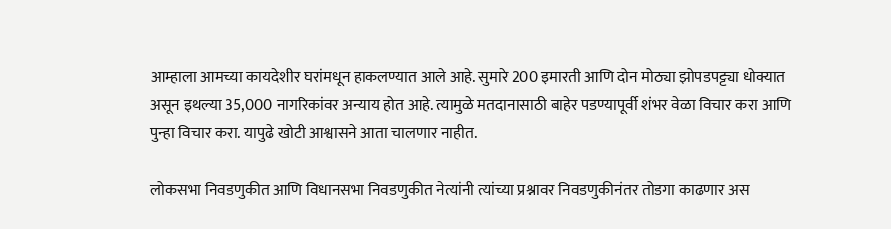आम्हाला आमच्या कायदेशीर घरांमधून हाकलण्यात आले आहे. सुमारे 200 इमारती आणि दोन मोठ्या झोपडपट्ट्या धोक्यात असून इथल्या 35,000 नागरिकांवर अन्याय होत आहे. त्यामुळे मतदानासाठी बाहेर पडण्यापूर्वी शंभर वेळा विचार करा आणि पुन्हा विचार करा. यापुढे खोटी आश्वासने आता चालणार नाहीत.

लोकसभा निवडणुकीत आणि विधानसभा निवडणुकीत नेत्यांनी त्यांच्या प्रश्नावर निवडणुकीनंतर तोडगा काढणार अस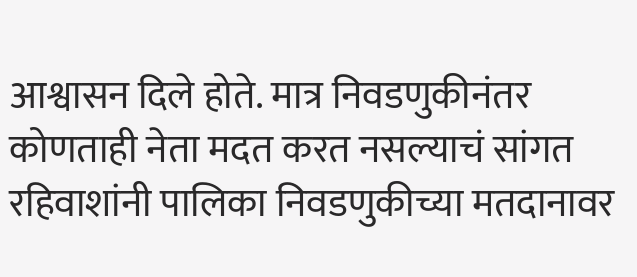आश्वासन दिले होते. मात्र निवडणुकीनंतर कोणताही नेता मदत करत नसल्याचं सांगत रहिवाशांनी पालिका निवडणुकीच्या मतदानावर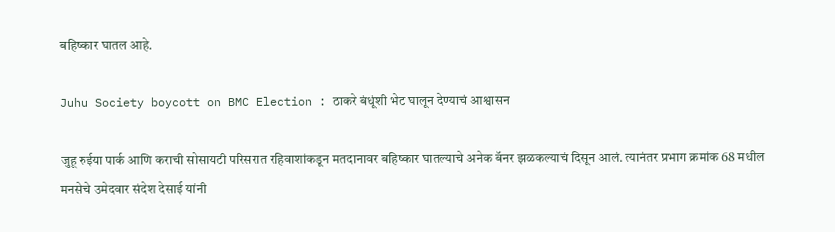बहिष्कार घातल आहे.

Juhu Society boycott on BMC Election : ठाकरे बंधूंशी भेट घालून देण्याचं आश्वासन

जुहू रुईया पार्क आणि कराची सोसायटी परिसरात रहिवाशांकडून मतदानावर बहिष्कार घातल्याचे अनेक बॅनर झळकल्याचं दिसून आलं. त्यानंतर प्रभाग क्रमांक 68 मधील मनसेचे उमेदवार संदेश देसाई यांनी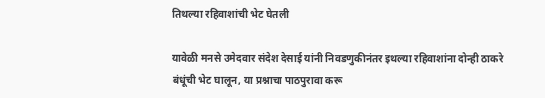तिथल्या रहिवाशांची भेट घेतली

यावेळी मनसे उमेदवार संदेश देसाई यांनी निवडणुकीनंतर इथल्या रहिवाशांना दोन्ही ठाकरे बंधूंची भेट घालून, या प्रश्नाचा पाठपुरावा करू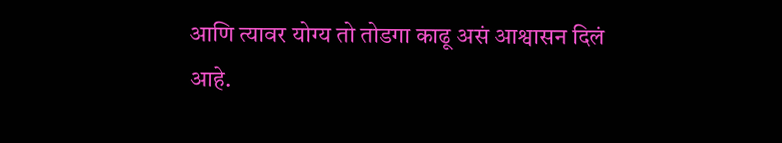आणि त्यावर योग्य तो तोडगा काढू असं आश्वासन दिलं आहे.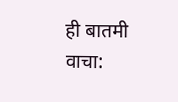ही बातमी वाचा: